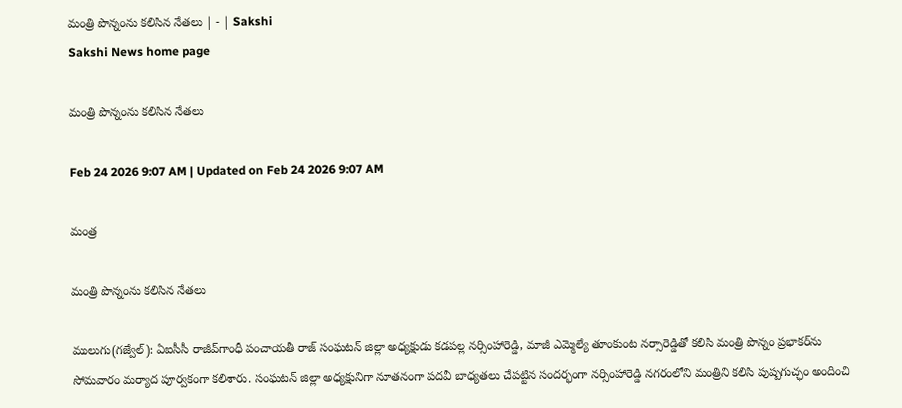మంత్రి పొన్నంను కలిసిన నేతలు | - | Sakshi
Sakshi News home page

మంత్రి పొన్నంను కలిసిన నేతలు

Feb 24 2026 9:07 AM | Updated on Feb 24 2026 9:07 AM

మంత్ర

మంత్రి పొన్నంను కలిసిన నేతలు

ములుగు(గజ్వేల్‌): ఏఐసీసీ రాజీవ్‌గాంధీ పంచాయతీ రాజ్‌ సంఘటన్‌ జిల్లా అధ్యక్షుడు కడపల్ల నర్సింహారెడ్డి, మాజీ ఎమ్మెల్యే తూంకుంట నర్సారెడ్డితో కలిసి మంత్రి పొన్నం ప్రభాకర్‌ను సోమవారం మర్యాద పూర్వకంగా కలిశారు. సంఘటన్‌ జిల్లా అధ్యక్షునిగా నూతనంగా పదవీ బాధ్యతలు చేపట్టిన సందర్భంగా నర్సింహారెడ్డి నగరంలోని మంత్రిని కలిసి పుష్పగుచ్ఛం అందించి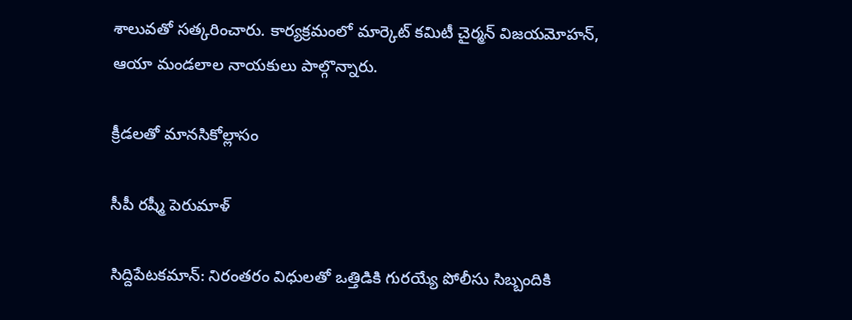శాలువతో సత్కరించారు. కార్యక్రమంలో మార్కెట్‌ కమిటీ చైర్మన్‌ విజయమోహన్‌, ఆయా మండలాల నాయకులు పాల్గొన్నారు.

క్రీడలతో మానసికోల్లాసం

సీపీ రష్మీ పెరుమాళ్‌

సిద్దిపేటకమాన్‌: నిరంతరం విధులతో ఒత్తిడికి గురయ్యే పోలీసు సిబ్బందికి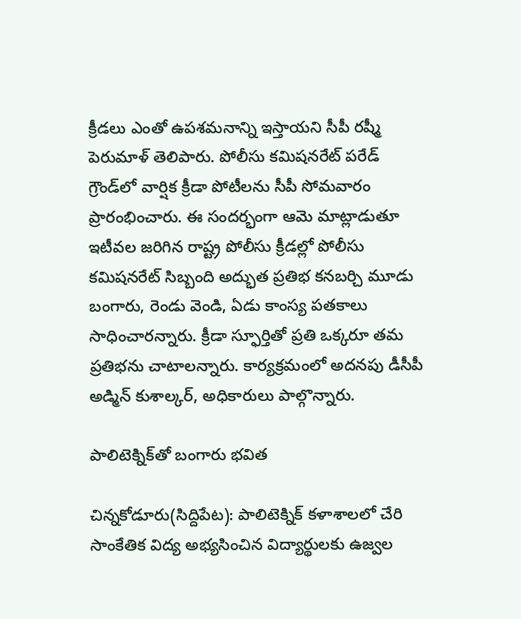క్రీడలు ఎంతో ఉపశమనాన్ని ఇస్తాయని సీపీ రష్మీ పెరుమాళ్‌ తెలిపారు. పోలీసు కమిషనరేట్‌ పరేడ్‌ గ్రౌండ్‌లో వార్షిక క్రీడా పోటీలను సీపీ సోమవారం ప్రారంభించారు. ఈ సందర్భంగా ఆమె మాట్లాడుతూ ఇటీవల జరిగిన రాష్ట్ర పోలీసు క్రీడల్లో పోలీసు కమిషనరేట్‌ సిబ్బంది అద్భుత ప్రతిభ కనబర్చి మూడు బంగారు, రెండు వెండి, ఏడు కాంస్య పతకాలు సాధించారన్నారు. క్రీడా స్ఫూర్తితో ప్రతి ఒక్కరూ తమ ప్రతిభను చాటాలన్నారు. కార్యక్రమంలో అదనపు డీసీపీ అడ్మిన్‌ కుశాల్కర్‌, అధికారులు పాల్గొన్నారు.

పాలిటెక్నిక్‌తో బంగారు భవిత

చిన్నకోడూరు(సిద్దిపేట): పాలిటెక్నిక్‌ కళాశాలలో చేరి సాంకేతిక విద్య అభ్యసించిన విద్యార్థులకు ఉజ్వల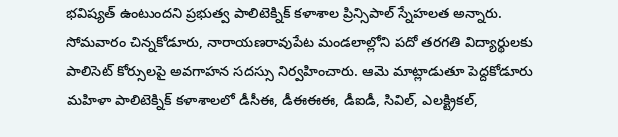భవిష్యత్‌ ఉంటుందని ప్రభుత్వ పాలిటెక్నిక్‌ కళాశాల ప్రిన్సిపాల్‌ స్నేహలత అన్నారు. సోమవారం చిన్నకోడూరు, నారాయణరావుపేట మండలాల్లోని పదో తరగతి విద్యార్థులకు పాలిసెట్‌ కోర్సులపై అవగాహన సదస్సు నిర్వహించారు. ఆమె మాట్లాడుతూ పెద్దకోడూరు మహిళా పాలిటెక్నిక్‌ కళాశాలలో డీసీఈ, డీఈఈఈ, డీఐడీ, సివిల్‌, ఎలక్ట్రికల్‌,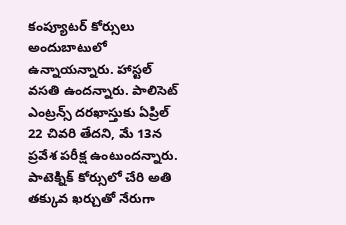కంప్యూటర్‌ కోర్సులు అందుబాటులో ఉన్నాయన్నారు. హాస్టల్‌ వసతి ఉందన్నారు. పాలిసెట్‌ ఎంట్రన్స్‌ దరఖాస్తుకు ఏప్రిల్‌ 22 చివరి తేదని, మే 13న ప్రవేశ పరీక్ష ఉంటుందన్నారు. పాటెక్నిక్‌ కోర్సులో చేరి అతి తక్కువ ఖర్చుతో నేరుగా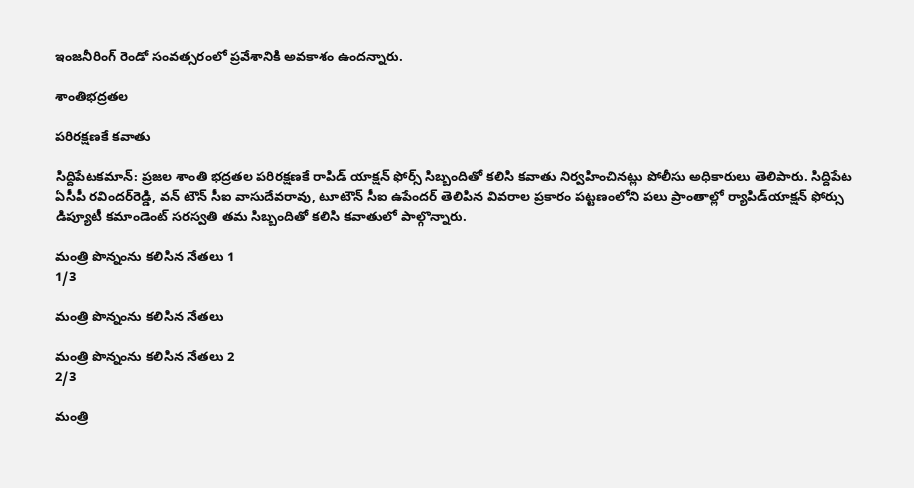ఇంజనీరింగ్‌ రెండో సంవత్సరంలో ప్రవేశానికి అవకాశం ఉందన్నారు.

శాంతిభద్రతల

పరిరక్షణకే కవాతు

సిద్దిపేటకమాన్‌: ప్రజల శాంతి భద్రతల పరిరక్షణకే రాపిడ్‌ యాక్షన్‌ ఫోర్స్‌ సిబ్బందితో కలిసి కవాతు నిర్వహించినట్లు పోలీసు అధికారులు తెలిపారు. సిద్దిపేట ఏసీపీ రవిందర్‌రెడ్డి, వన్‌ టౌన్‌ సీఐ వాసుదేవరావు, టూటౌన్‌ సీఐ ఉపేందర్‌ తెలిపిన వివరాల ప్రకారం పట్టణంలోని పలు ప్రాంతాల్లో ర్యాపిడ్‌యాక్షన్‌ ఫోర్సు డిప్యూటీ కమాండెంట్‌ సరస్వతి తమ సిబ్బందితో కలిసి కవాతులో పాల్గొన్నారు.

మంత్రి పొన్నంను కలిసిన నేతలు 1
1/3

మంత్రి పొన్నంను కలిసిన నేతలు

మంత్రి పొన్నంను కలిసిన నేతలు 2
2/3

మంత్రి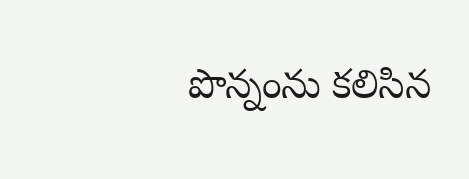పొన్నంను కలిసిన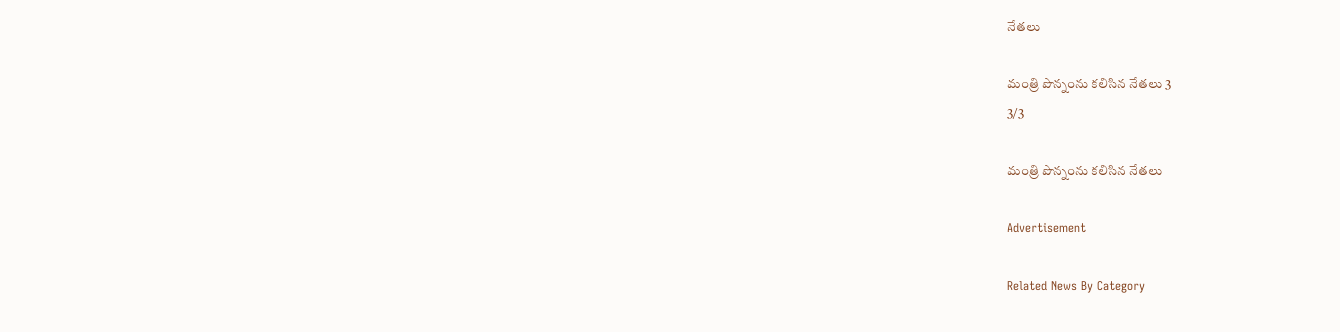నేతలు

మంత్రి పొన్నంను కలిసిన నేతలు 3
3/3

మంత్రి పొన్నంను కలిసిన నేతలు

Advertisement

Related News By Category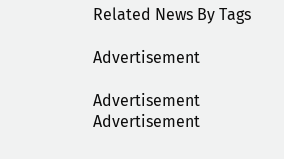Related News By Tags

Advertisement

Advertisement
Advertisement